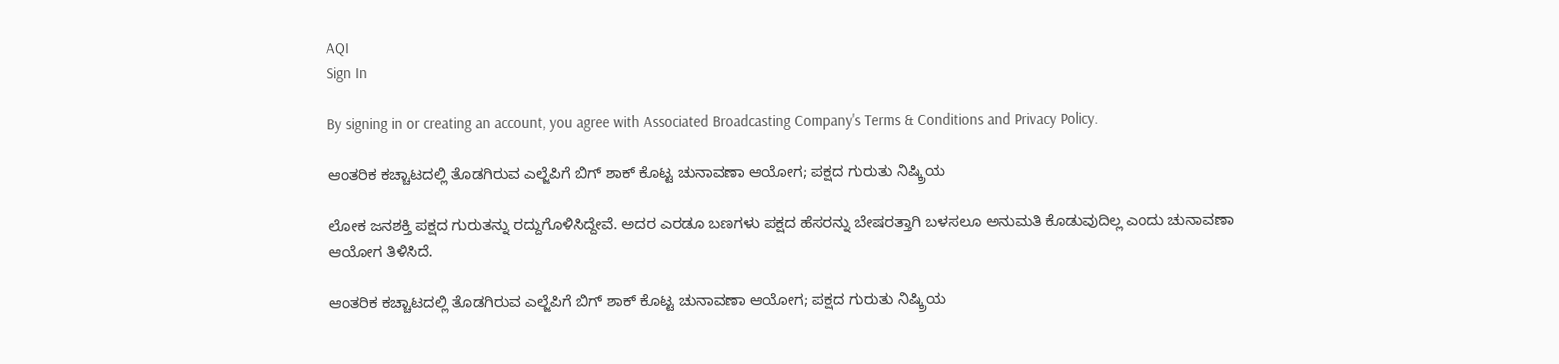AQI
Sign In

By signing in or creating an account, you agree with Associated Broadcasting Company's Terms & Conditions and Privacy Policy.

ಆಂತರಿಕ ಕಚ್ಚಾಟದಲ್ಲಿ ತೊಡಗಿರುವ ಎಲ್ಜೆಪಿಗೆ ಬಿಗ್ ಶಾಕ್ ಕೊಟ್ಟ ಚುನಾವಣಾ ಆಯೋಗ; ಪಕ್ಷದ ಗುರುತು ನಿಷ್ಕ್ರಿಯ

ಲೋಕ ಜನಶಕ್ತಿ ಪಕ್ಷದ ಗುರುತನ್ನು ರದ್ದುಗೊಳಿಸಿದ್ದೇವೆ. ಅದರ ಎರಡೂ ಬಣಗಳು ಪಕ್ಷದ ಹೆಸರನ್ನು ಬೇಷರತ್ತಾಗಿ ಬಳಸಲೂ ಅನುಮತಿ ಕೊಡುವುದಿಲ್ಲ ಎಂದು ಚುನಾವಣಾ ಆಯೋಗ ತಿಳಿಸಿದೆ.

ಆಂತರಿಕ ಕಚ್ಚಾಟದಲ್ಲಿ ತೊಡಗಿರುವ ಎಲ್ಜೆಪಿಗೆ ಬಿಗ್ ಶಾಕ್ ಕೊಟ್ಟ ಚುನಾವಣಾ ಆಯೋಗ; ಪಕ್ಷದ ಗುರುತು ನಿಷ್ಕ್ರಿಯ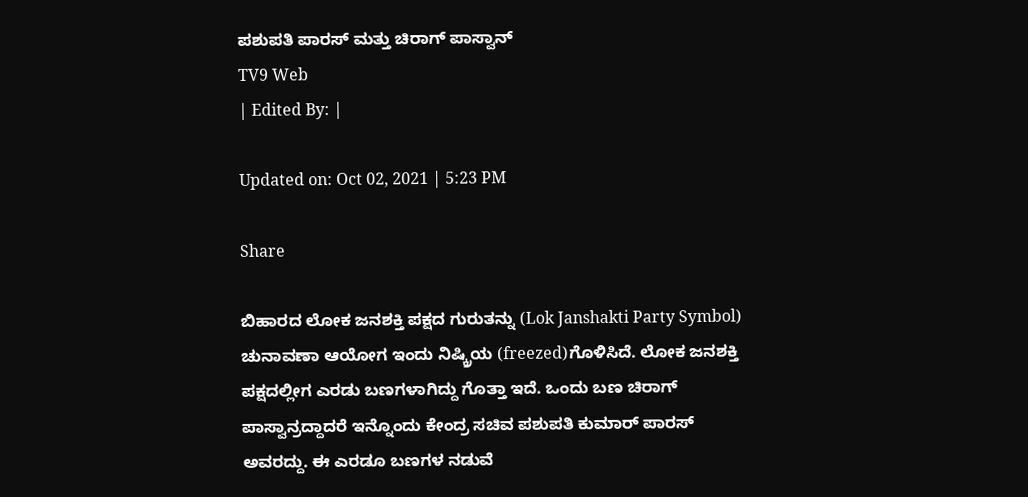ಪಶುಪತಿ ಪಾರಸ್ ಮತ್ತು ಚಿರಾಗ್ ಪಾಸ್ವಾನ್
TV9 Web
| Edited By: |

Updated on: Oct 02, 2021 | 5:23 PM

Share

ಬಿಹಾರದ ಲೋಕ ಜನಶಕ್ತಿ ಪಕ್ಷದ ಗುರುತನ್ನು (Lok Janshakti Party Symbol) ಚುನಾವಣಾ ಆಯೋಗ ಇಂದು ನಿಷ್ಕ್ರಿಯ (freezed)ಗೊಳಿಸಿದೆ. ಲೋಕ ಜನಶಕ್ತಿ ಪಕ್ಷದಲ್ಲೀಗ ಎರಡು ಬಣಗಳಾಗಿದ್ದು ಗೊತ್ತಾ ಇದೆ. ಒಂದು ಬಣ ಚಿರಾಗ್ ಪಾಸ್ವಾನ್ರದ್ದಾದರೆ ಇನ್ನೊಂದು ಕೇಂದ್ರ ಸಚಿವ ಪಶುಪತಿ ಕುಮಾರ್ ಪಾರಸ್ ಅವರದ್ದು. ಈ ಎರಡೂ ಬಣಗಳ ನಡುವೆ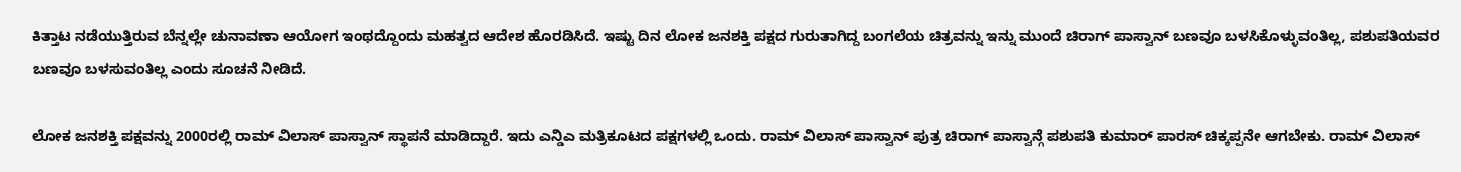ಕಿತ್ತಾಟ ನಡೆಯುತ್ತಿರುವ ಬೆನ್ನಲ್ಲೇ ಚುನಾವಣಾ ಆಯೋಗ ಇಂಥದ್ದೊಂದು ಮಹತ್ವದ ಆದೇಶ ಹೊರಡಿಸಿದೆ. ಇಷ್ಟು ದಿನ ಲೋಕ ಜನಶಕ್ತಿ ಪಕ್ಷದ ಗುರುತಾಗಿದ್ದ ಬಂಗಲೆಯ ಚಿತ್ರವನ್ನು ಇನ್ನು ಮುಂದೆ ಚಿರಾಗ್ ಪಾಸ್ವಾನ್ ಬಣವೂ ಬಳಸಿಕೊಳ್ಳುವಂತಿಲ್ಲ, ಪಶುಪತಿಯವರ ಬಣವೂ ಬಳಸುವಂತಿಲ್ಲ ಎಂದು ಸೂಚನೆ ನೀಡಿದೆ.

ಲೋಕ ಜನಶಕ್ತಿ ಪಕ್ಷವನ್ನು 2000ರಲ್ಲಿ ರಾಮ್ ವಿಲಾಸ್ ಪಾಸ್ವಾನ್ ಸ್ಥಾಪನೆ ಮಾಡಿದ್ದಾರೆ. ಇದು ಎನ್ಡಿಎ ಮತ್ರಿಕೂಟದ ಪಕ್ಷಗಳಲ್ಲಿ ಒಂದು. ರಾಮ್ ವಿಲಾಸ್ ಪಾಸ್ವಾನ್ ಪುತ್ರ ಚಿರಾಗ್ ಪಾಸ್ವಾನ್ಗೆ ಪಶುಪತಿ ಕುಮಾರ್ ಪಾರಸ್ ಚಿಕ್ಕಪ್ಪನೇ ಆಗಬೇಕು. ರಾಮ್ ವಿಲಾಸ್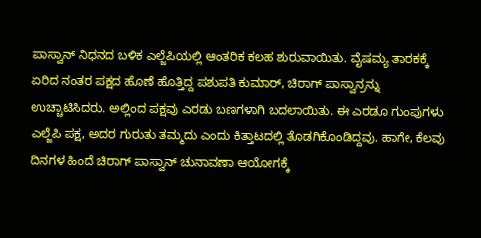ಪಾಸ್ವಾನ್ ನಿಧನದ ಬಳಿಕ ಎಲ್ಜೆಪಿಯಲ್ಲಿ ಆಂತರಿಕ ಕಲಹ ಶುರುವಾಯಿತು. ವೈಷಮ್ಯ ತಾರಕಕ್ಕೆ ಏರಿದ ನಂತರ ಪಕ್ಷದ ಹೊಣೆ ಹೊತ್ತಿದ್ದ ಪಶುಪತಿ ಕುಮಾರ್, ಚಿರಾಗ್ ಪಾಸ್ವಾನ್ರನ್ನು ಉಚ್ಚಾಟಿಸಿದರು. ಅಲ್ಲಿಂದ ಪಕ್ಷವು ಎರಡು ಬಣಗಳಾಗಿ ಬದಲಾಯಿತು. ಈ ಎರಡೂ ಗುಂಪುಗಳು ಎಲ್ಜೆಪಿ ಪಕ್ಷ, ಅದರ ಗುರುತು ತಮ್ಮದು ಎಂದು ಕಿತ್ತಾಟದಲ್ಲಿ ತೊಡಗಿಕೊಂಡಿದ್ದವು. ಹಾಗೇ, ಕೆಲವು ದಿನಗಳ ಹಿಂದೆ ಚಿರಾಗ್ ಪಾಸ್ವಾನ್ ಚುನಾವಣಾ ಆಯೋಗಕ್ಕೆ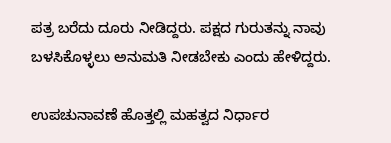ಪತ್ರ ಬರೆದು ದೂರು ನೀಡಿದ್ದರು. ಪಕ್ಷದ ಗುರುತನ್ನು ನಾವು ಬಳಸಿಕೊಳ್ಳಲು ಅನುಮತಿ ನೀಡಬೇಕು ಎಂದು ಹೇಳಿದ್ದರು.

ಉಪಚುನಾವಣೆ ಹೊತ್ತಲ್ಲಿ ಮಹತ್ವದ ನಿರ್ಧಾರ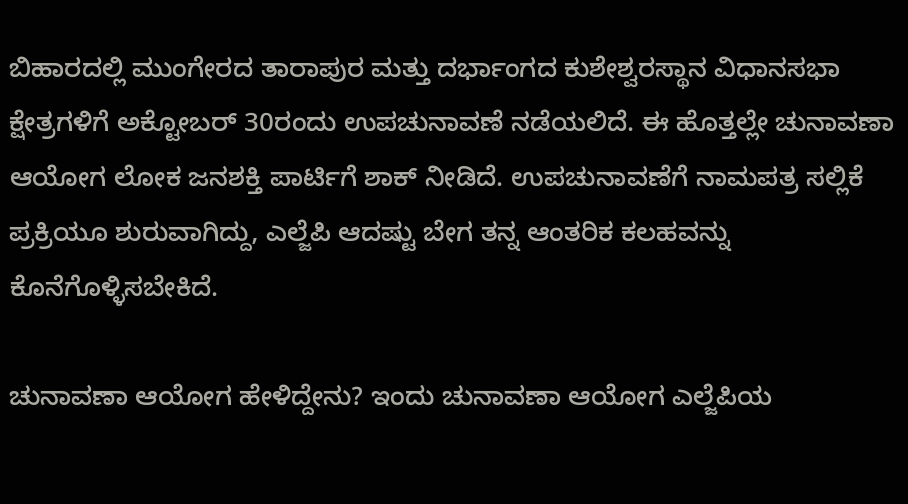ಬಿಹಾರದಲ್ಲಿ ಮುಂಗೇರದ ತಾರಾಪುರ ಮತ್ತು ದರ್ಭಾಂಗದ ಕುಶೇಶ್ವರಸ್ಥಾನ ವಿಧಾನಸಭಾ ಕ್ಷೇತ್ರಗಳಿಗೆ ಅಕ್ಟೋಬರ್ 30ರಂದು ಉಪಚುನಾವಣೆ ನಡೆಯಲಿದೆ. ಈ ಹೊತ್ತಲ್ಲೇ ಚುನಾವಣಾ ಆಯೋಗ ಲೋಕ ಜನಶಕ್ತಿ ಪಾರ್ಟಿಗೆ ಶಾಕ್ ನೀಡಿದೆ. ಉಪಚುನಾವಣೆಗೆ ನಾಮಪತ್ರ ಸಲ್ಲಿಕೆ ಪ್ರಕ್ರಿಯೂ ಶುರುವಾಗಿದ್ದು, ಎಲ್ಜೆಪಿ ಆದಷ್ಟು ಬೇಗ ತನ್ನ ಆಂತರಿಕ ಕಲಹವನ್ನು ಕೊನೆಗೊಳ್ಳಿಸಬೇಕಿದೆ.

ಚುನಾವಣಾ ಆಯೋಗ ಹೇಳಿದ್ದೇನು? ಇಂದು ಚುನಾವಣಾ ಆಯೋಗ ಎಲ್ಜೆಪಿಯ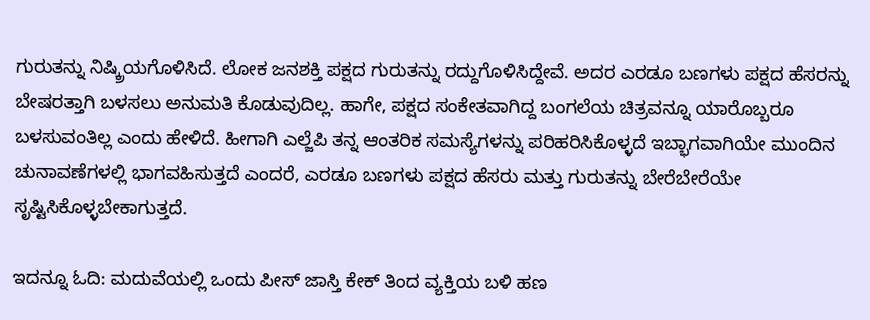ಗುರುತನ್ನು ನಿಷ್ಕ್ರಿಯಗೊಳಿಸಿದೆ. ಲೋಕ ಜನಶಕ್ತಿ ಪಕ್ಷದ ಗುರುತನ್ನು ರದ್ದುಗೊಳಿಸಿದ್ದೇವೆ. ಅದರ ಎರಡೂ ಬಣಗಳು ಪಕ್ಷದ ಹೆಸರನ್ನು ಬೇಷರತ್ತಾಗಿ ಬಳಸಲು ಅನುಮತಿ ಕೊಡುವುದಿಲ್ಲ. ಹಾಗೇ, ಪಕ್ಷದ ಸಂಕೇತವಾಗಿದ್ದ ಬಂಗಲೆಯ ಚಿತ್ರವನ್ನೂ ಯಾರೊಬ್ಬರೂ ಬಳಸುವಂತಿಲ್ಲ ಎಂದು ಹೇಳಿದೆ. ಹೀಗಾಗಿ ಎಲ್ಜೆಪಿ ತನ್ನ ಆಂತರಿಕ ಸಮಸ್ಯೆಗಳನ್ನು ಪರಿಹರಿಸಿಕೊಳ್ಳದೆ ಇಬ್ಭಾಗವಾಗಿಯೇ ಮುಂದಿನ ಚುನಾವಣೆಗಳಲ್ಲಿ ಭಾಗವಹಿಸುತ್ತದೆ ಎಂದರೆ, ಎರಡೂ ಬಣಗಳು ಪಕ್ಷದ ಹೆಸರು ಮತ್ತು ಗುರುತನ್ನು ಬೇರೆಬೇರೆಯೇ ಸೃಷ್ಟಿಸಿಕೊಳ್ಳಬೇಕಾಗುತ್ತದೆ.

ಇದನ್ನೂ ಓದಿ: ಮದುವೆಯಲ್ಲಿ ಒಂದು ಪೀಸ್ ಜಾಸ್ತಿ ಕೇಕ್ ತಿಂದ ವ್ಯಕ್ತಿಯ ಬಳಿ ಹಣ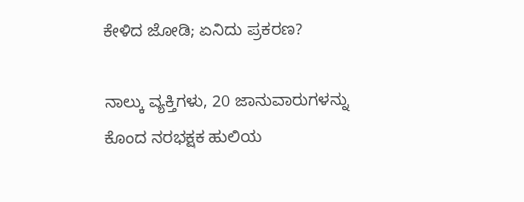ಕೇಳಿದ ಜೋಡಿ; ಏನಿದು ಪ್ರಕರಣ?

ನಾಲ್ಕು ವ್ಯಕ್ತಿಗಳು, 20 ಜಾನುವಾರುಗಳನ್ನು ಕೊಂದ ನರಭಕ್ಷಕ ಹುಲಿಯ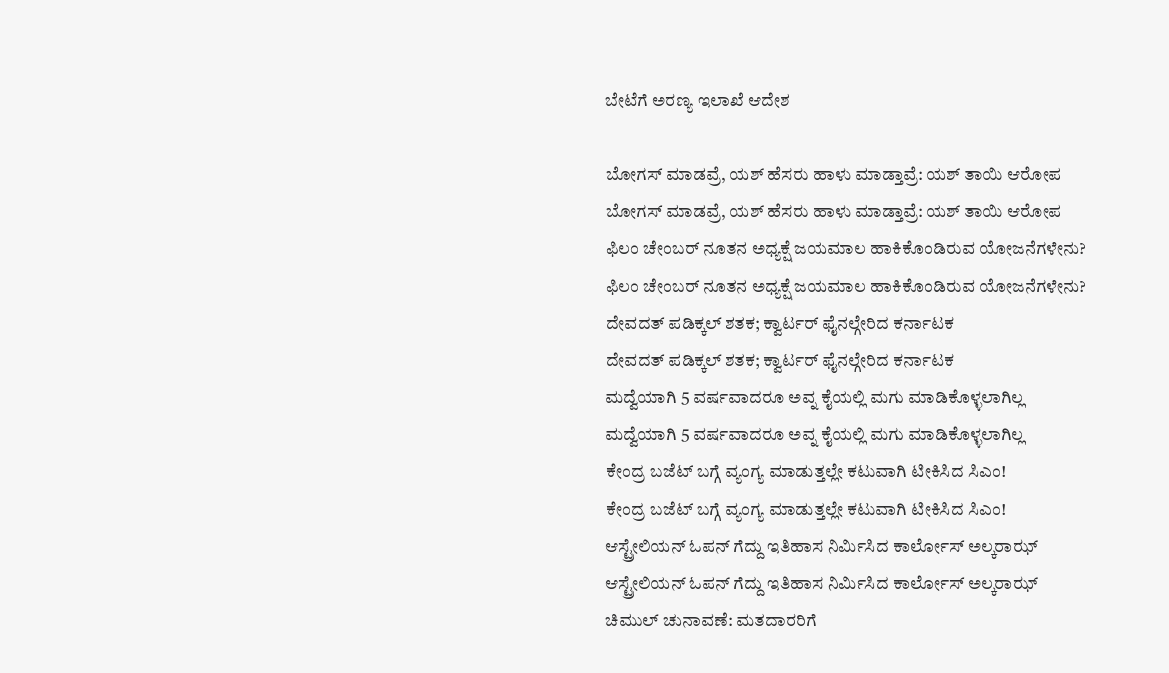ಬೇಟೆಗೆ ಅರಣ್ಯ ಇಲಾಖೆ ಆದೇಶ

ಬೋಗಸ್ ಮಾಡವ್ರೆ, ಯಶ್ ಹೆಸರು ಹಾಳು ಮಾಡ್ತಾವ್ರೆ: ಯಶ್ ತಾಯಿ ಆರೋಪ
ಬೋಗಸ್ ಮಾಡವ್ರೆ, ಯಶ್ ಹೆಸರು ಹಾಳು ಮಾಡ್ತಾವ್ರೆ: ಯಶ್ ತಾಯಿ ಆರೋಪ
ಫಿಲಂ ಚೇಂಬರ್ ನೂತನ ಅಧ್ಯಕ್ಷೆ ಜಯಮಾಲ ಹಾಕಿಕೊಂಡಿರುವ ಯೋಜನೆಗಳೇನು?
ಫಿಲಂ ಚೇಂಬರ್ ನೂತನ ಅಧ್ಯಕ್ಷೆ ಜಯಮಾಲ ಹಾಕಿಕೊಂಡಿರುವ ಯೋಜನೆಗಳೇನು?
ದೇವದತ್ ಪಡಿಕ್ಕಲ್ ಶತಕ; ಕ್ವಾರ್ಟರ್ ಫೈನಲ್ಗೇರಿದ ಕರ್ನಾಟಕ
ದೇವದತ್ ಪಡಿಕ್ಕಲ್ ಶತಕ; ಕ್ವಾರ್ಟರ್ ಫೈನಲ್ಗೇರಿದ ಕರ್ನಾಟಕ
ಮದ್ವೆಯಾಗಿ 5 ವರ್ಷವಾದರೂ ಅವ್ನ ಕೈಯಲ್ಲಿ ಮಗು ಮಾಡಿಕೊಳ್ಳಲಾಗಿಲ್ಲ
ಮದ್ವೆಯಾಗಿ 5 ವರ್ಷವಾದರೂ ಅವ್ನ ಕೈಯಲ್ಲಿ ಮಗು ಮಾಡಿಕೊಳ್ಳಲಾಗಿಲ್ಲ
ಕೇಂದ್ರ ಬಜೆಟ್ ಬಗ್ಗೆ ವ್ಯಂಗ್ಯ ಮಾಡುತ್ತಲ್ಲೇ ಕಟುವಾಗಿ ಟೀಕಿಸಿದ ಸಿಎಂ!
ಕೇಂದ್ರ ಬಜೆಟ್ ಬಗ್ಗೆ ವ್ಯಂಗ್ಯ ಮಾಡುತ್ತಲ್ಲೇ ಕಟುವಾಗಿ ಟೀಕಿಸಿದ ಸಿಎಂ!
ಆಸ್ಟ್ರೇಲಿಯನ್ ಓಪನ್ ಗೆದ್ದು ಇತಿಹಾಸ ನಿರ್ಮಿಸಿದ ಕಾರ್ಲೋಸ್ ಅಲ್ಕರಾಝ್
ಆಸ್ಟ್ರೇಲಿಯನ್ ಓಪನ್ ಗೆದ್ದು ಇತಿಹಾಸ ನಿರ್ಮಿಸಿದ ಕಾರ್ಲೋಸ್ ಅಲ್ಕರಾಝ್
ಚಿಮುಲ್ ಚುನಾವಣೆ: ಮತದಾರರಿಗೆ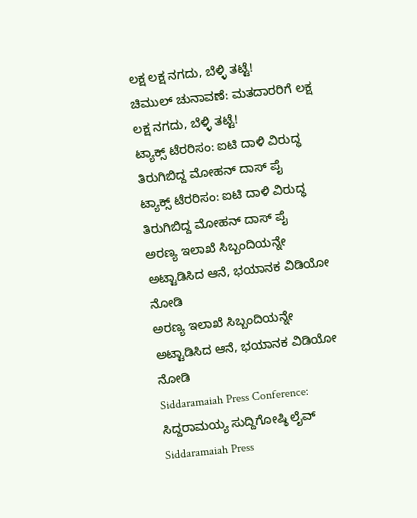ಲಕ್ಷ ಲಕ್ಷ ನಗದು, ಬೆಳ್ಳಿ ತಟ್ಟೆ!
ಚಿಮುಲ್ ಚುನಾವಣೆ: ಮತದಾರರಿಗೆ ಲಕ್ಷ ಲಕ್ಷ ನಗದು, ಬೆಳ್ಳಿ ತಟ್ಟೆ!
ಟ್ಯಾಕ್ಸ್‌ ಟೆರರಿಸಂ: ಐಟಿ ದಾಳಿ ವಿರುದ್ಧ ತಿರುಗಿಬಿದ್ದ ಮೋಹನ್ ದಾಸ್ ಪೈ
ಟ್ಯಾಕ್ಸ್‌ ಟೆರರಿಸಂ: ಐಟಿ ದಾಳಿ ವಿರುದ್ಧ ತಿರುಗಿಬಿದ್ದ ಮೋಹನ್ ದಾಸ್ ಪೈ
ಅರಣ್ಯ ಇಲಾಖೆ ಸಿಬ್ಬಂದಿಯನ್ನೇ ಅಟ್ಟಾಡಿಸಿದ ಆನೆ, ಭಯಾನಕ ವಿಡಿಯೋ ನೋಡಿ
ಅರಣ್ಯ ಇಲಾಖೆ ಸಿಬ್ಬಂದಿಯನ್ನೇ ಅಟ್ಟಾಡಿಸಿದ ಆನೆ, ಭಯಾನಕ ವಿಡಿಯೋ ನೋಡಿ
Siddaramaiah Press Conference: ಸಿದ್ದರಾಮಯ್ಯ ಸುದ್ದಿಗೋಷ್ಠಿ ಲೈವ್
Siddaramaiah Press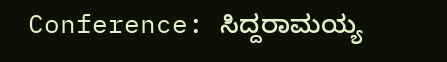Conference: ಸಿದ್ದರಾಮಯ್ಯ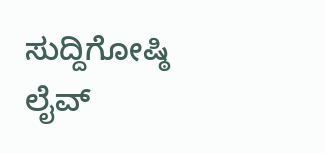ಸುದ್ದಿಗೋಷ್ಠಿ ಲೈವ್